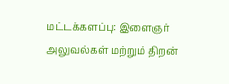மட்டக்களப்பு: இளைஞர் அலுவல்கள் மற்றும் திறன்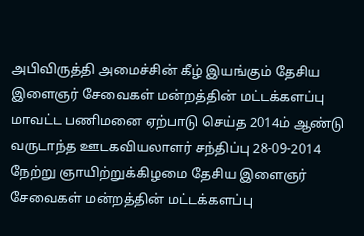அபிவிருத்தி அமைச்சின் கீழ் இயங்கும் தேசிய இளைஞர் சேவைகள் மன்றத்தின் மட்டக்களப்பு மாவட்ட பணிமனை ஏற்பாடு செய்த 2014ம் ஆண்டு வருடாந்த ஊடகவியலாளர் சந்திப்பு 28-09-2014 நேற்று ஞாயிற்றுக்கிழமை தேசிய இளைஞர் சேவைகள் மன்றத்தின் மட்டக்களப்பு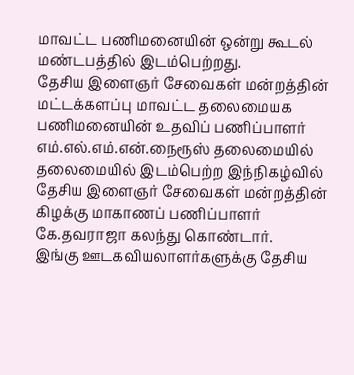மாவட்ட பணிமனையின் ஒன்று கூடல் மண்டபத்தில் இடம்பெற்றது.
தேசிய இளைஞர் சேவைகள் மன்றத்தின் மட்டக்களப்பு மாவட்ட தலைமையக பணிமனையின் உதவிப் பணிப்பாளர் எம்.எல்.எம்.என்.நைரூஸ் தலைமையில் தலைமையில் இடம்பெற்ற இந்நிகழ்வில் தேசிய இளைஞர் சேவைகள் மன்றத்தின் கிழக்கு மாகாணப் பணிப்பாளர் கே.தவராஜா கலந்து கொண்டார்.
இங்கு ஊடகவியலாளர்களுக்கு தேசிய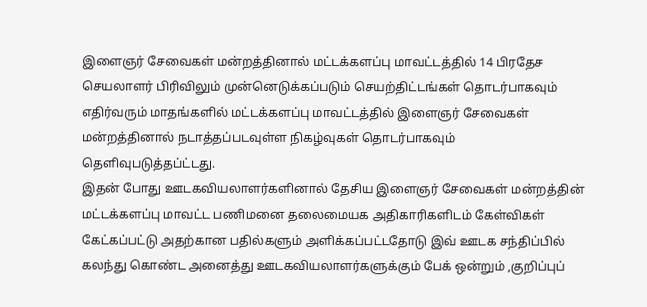இளைஞர் சேவைகள் மன்றத்தினால் மட்டக்களப்பு மாவட்டத்தில் 14 பிரதேச செயலாளர் பிரிவிலும் முன்னெடுக்கப்படும் செயற்திட்டங்கள் தொடர்பாகவும் எதிர்வரும் மாதங்களில் மட்டக்களப்பு மாவட்டத்தில் இளைஞர் சேவைகள் மன்றத்தினால் நடாத்தப்படவுள்ள நிகழ்வுகள் தொடர்பாகவும் தெளிவுபடுத்தப்ட்டது.
இதன் போது ஊடகவியலாளர்களினால் தேசிய இளைஞர் சேவைகள் மன்றத்தின் மட்டக்களப்பு மாவட்ட பணிமனை தலைமையக அதிகாரிகளிடம் கேள்விகள் கேட்கப்பட்டு அதற்கான பதில்களும் அளிக்கப்பட்டதோடு இவ் ஊடக சந்திப்பில் கலந்து கொண்ட அனைத்து ஊடகவியலாளர்களுக்கும் பேக் ஒன்றும் ,குறிப்புப்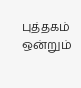புத்தகம் ஒன்றும்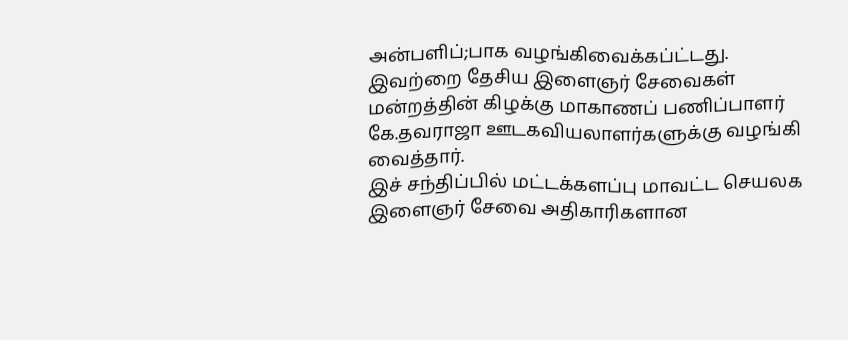அன்பளிப்;பாக வழங்கிவைக்கப்ட்டது.
இவற்றை தேசிய இளைஞர் சேவைகள் மன்றத்தின் கிழக்கு மாகாணப் பணிப்பாளர் கே.தவராஜா ஊடகவியலாளர்களுக்கு வழங்கி வைத்தார்.
இச் சந்திப்பில் மட்டக்களப்பு மாவட்ட செயலக இளைஞர் சேவை அதிகாரிகளான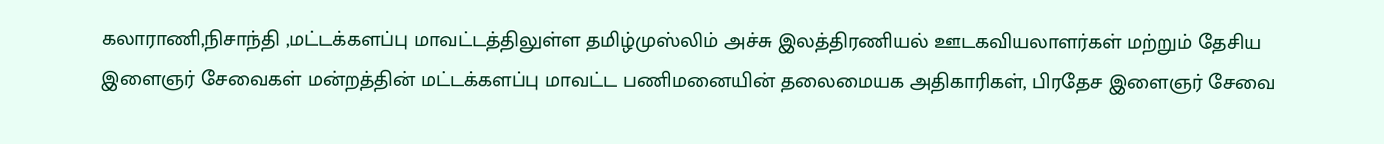கலாராணி,நிசாந்தி ,மட்டக்களப்பு மாவட்டத்திலுள்ள தமிழ்முஸ்லிம் அச்சு இலத்திரணியல் ஊடகவியலாளர்கள் மற்றும் தேசிய இளைஞர் சேவைகள் மன்றத்தின் மட்டக்களப்பு மாவட்ட பணிமனையின் தலைமையக அதிகாரிகள், பிரதேச இளைஞர் சேவை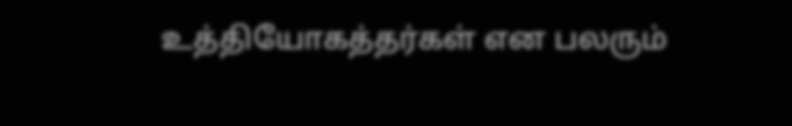உத்தியோகத்தர்கள் என பலரும்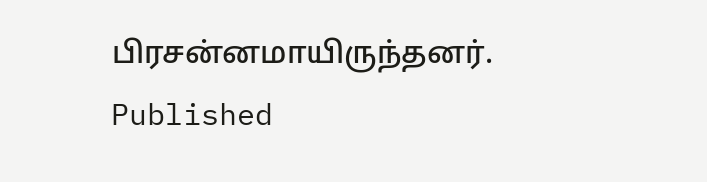பிரசன்னமாயிருந்தனர்.
Published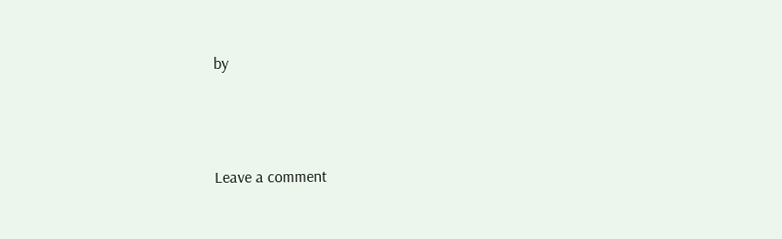by




Leave a comment